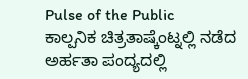Pulse of the Public
ಕಾಲ್ಪನಿಕ ಚಿತ್ರತಾಷ್ಕೆಂಟ್ನಲ್ಲಿ ನಡೆದ ಅರ್ಹತಾ ಪಂದ್ಯದಲ್ಲಿ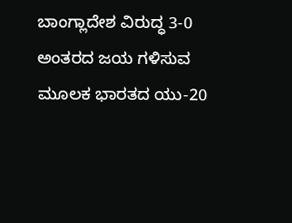ಬಾಂಗ್ಲಾದೇಶ ವಿರುದ್ಧ 3-0 ಅಂತರದ ಜಯ ಗಳಿಸುವ ಮೂಲಕ ಭಾರತದ ಯು-20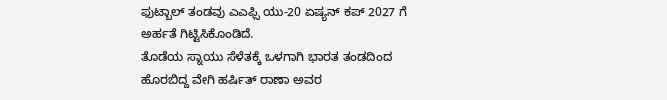ಫುಟ್ಬಾಲ್ ತಂಡವು ಎಎಫ್ಸಿ ಯು-20 ಏಷ್ಯನ್ ಕಪ್ 2027 ಗೆ ಅರ್ಹತೆ ಗಿಟ್ಟಿಸಿಕೊಂಡಿದೆ.
ತೊಡೆಯ ಸ್ನಾಯು ಸೆಳೆತಕ್ಕೆ ಒಳಗಾಗಿ ಭಾರತ ತಂಡದಿಂದ ಹೊರಬಿದ್ದ ವೇಗಿ ಹರ್ಷಿತ್ ರಾಣಾ ಅವರ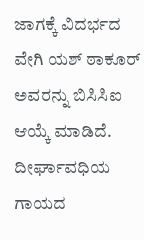ಜಾಗಕ್ಕೆ ವಿದರ್ಭದ ವೇಗಿ ಯಶ್ ಠಾಕೂರ್ ಅವರನ್ನು ಬಿಸಿಸಿಐ ಆಯ್ಕೆ ಮಾಡಿದೆ.
ದೀರ್ಘಾವಧಿಯ ಗಾಯದ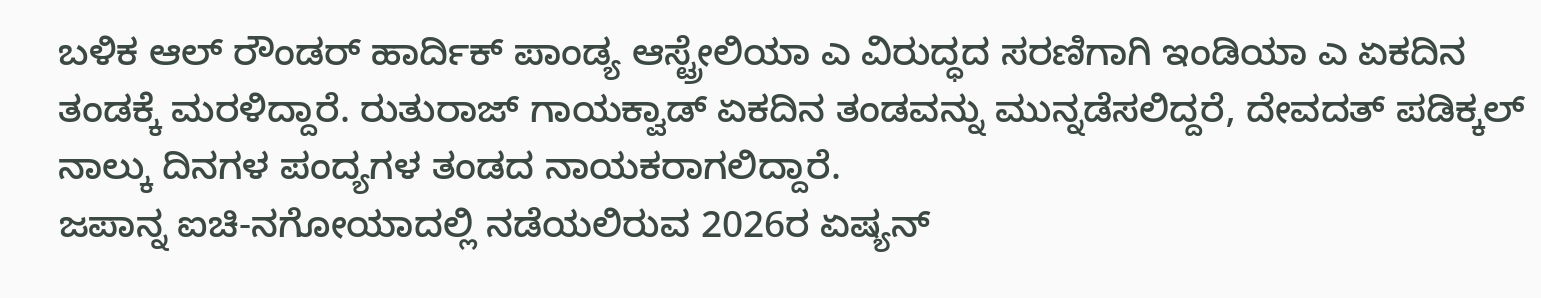ಬಳಿಕ ಆಲ್ ರೌಂಡರ್ ಹಾರ್ದಿಕ್ ಪಾಂಡ್ಯ ಆಸ್ಟ್ರೇಲಿಯಾ ಎ ವಿರುದ್ಧದ ಸರಣಿಗಾಗಿ ಇಂಡಿಯಾ ಎ ಏಕದಿನ ತಂಡಕ್ಕೆ ಮರಳಿದ್ದಾರೆ. ರುತುರಾಜ್ ಗಾಯಕ್ವಾಡ್ ಏಕದಿನ ತಂಡವನ್ನು ಮುನ್ನಡೆಸಲಿದ್ದರೆ, ದೇವದತ್ ಪಡಿಕ್ಕಲ್ ನಾಲ್ಕು ದಿನಗಳ ಪಂದ್ಯಗಳ ತಂಡದ ನಾಯಕರಾಗಲಿದ್ದಾರೆ.
ಜಪಾನ್ನ ಐಚಿ-ನಗೋಯಾದಲ್ಲಿ ನಡೆಯಲಿರುವ 2026ರ ಏಷ್ಯನ್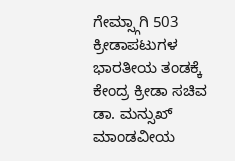ಗೇಮ್ಸ್ಗಾಗಿ 503 ಕ್ರೀಡಾಪಟುಗಳ ಭಾರತೀಯ ತಂಡಕ್ಕೆ ಕೇಂದ್ರ ಕ್ರೀಡಾ ಸಚಿವ ಡಾ. ಮನ್ಸುಖ್ ಮಾಂಡವೀಯ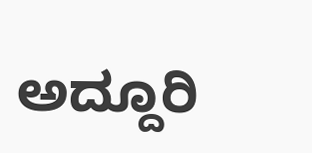ಅದ್ದೂರಿ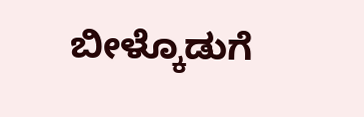ಬೀಳ್ಕೊಡುಗೆ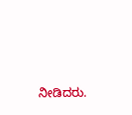ನೀಡಿದರು.